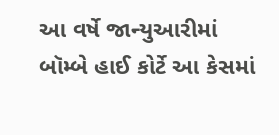આ વર્ષે જાન્યુઆરીમાં બૉમ્બે હાઈ કોર્ટે આ કેસમાં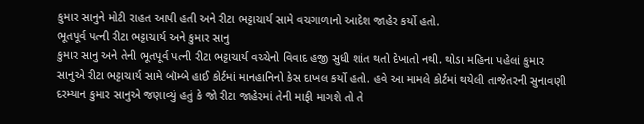કુમાર સાનુને મોટી રાહત આપી હતી અને રીટા ભટ્ટાચાર્ય સામે વચગાળાનો આદેશ જાહેર કર્યો હતો.
ભૂતપૂર્વ પત્ની રીટા ભટ્ટાચાર્ય અને કુમાર સાનુ
કુમાર સાનુ અને તેની ભૂતપૂર્વ પત્ની રીટા ભટ્ટાચાર્ય વચ્ચેનો વિવાદ હજી સુધી શાંત થતો દેખાતો નથી. થોડા મહિના પહેલાં કુમાર સાનુએ રીટા ભટ્ટાચાર્ય સામે બૉમ્બે હાઈ કોર્ટમાં માનહાનિનો કેસ દાખલ કર્યો હતો. હવે આ મામલે કોર્ટમાં થયેલી તાજેતરની સુનાવણી દરમ્યાન કુમાર સાનુએ જણાવ્યું હતું કે જો રીટા જાહેરમાં તેની માફી માગશે તો તે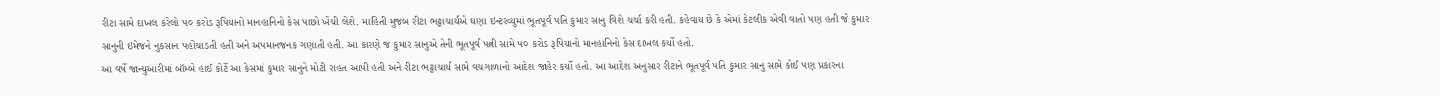રીટા સામે દાખલ કરેલો ૫૦ કરોડ રૂપિયાનો માનહાનિનો કેસ પાછો ખેંચી લેશે. માહિતી મુજબ રીટા ભટ્ટાચાર્યએ ઘણા ઇન્ટરવ્યુમાં ભૂતપૂર્વ પતિ કુમાર સાનુ વિશે ચર્ચા કરી હતી. કહેવાય છે કે એમાં કેટલીક એવી વાતો પણ હતી જે કુમાર સાનુની ઇમેજને નુકસાન પહોંચાડતી હતી અને અપમાનજનક ગણાતી હતી. આ કારણે જ કુમાર સાનુએ તેની ભૂતપૂર્વ પત્ની સામે ૫૦ કરોડ રૂપિયાનો માનહાનિનો કેસ દાખલ કર્યો હતો.
આ વર્ષે જાન્યુઆરીમાં બૉમ્બે હાઈ કોર્ટે આ કેસમાં કુમાર સાનુને મોટી રાહત આપી હતી અને રીટા ભટ્ટાચાર્ય સામે વચગાળાનો આદેશ જાહેર કર્યો હતો. આ આદેશ અનુસાર રીટાને ભૂતપૂર્વ પતિ કુમાર સાનુ સામે કોઈ પણ પ્રકારના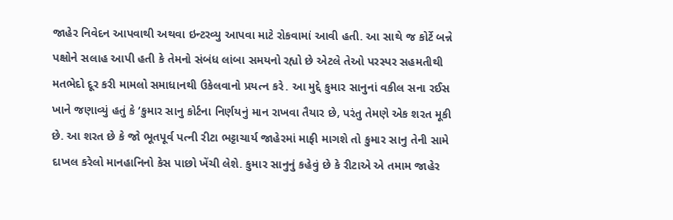જાહેર નિવેદન આપવાથી અથવા ઇન્ટરવ્યુ આપવા માટે રોકવામાં આવી હતી. આ સાથે જ કોર્ટે બન્ને પક્ષોને સલાહ આપી હતી કે તેમનો સંબંધ લાંબા સમયનો રહ્યો છે એટલે તેઓ પરસ્પર સહમતીથી મતભેદો દૂર કરી મામલો સમાધાનથી ઉકેલવાનો પ્રયત્ન કરે. આ મુદ્દે કુમાર સાનુનાં વકીલ સના રઈસ ખાને જણાવ્યું હતું કે ‘કુમાર સાનુ કોર્ટના નિર્ણયનું માન રાખવા તૈયાર છે, પરંતુ તેમણે એક શરત મૂકી છે. આ શરત છે કે જો ભૂતપૂર્વ પત્ની રીટા ભટ્ટાચાર્ય જાહેરમાં માફી માગશે તો કુમાર સાનુ તેની સામે દાખલ કરેલો માનહાનિનો કેસ પાછો ખેંચી લેશે. કુમાર સાનુનું કહેવું છે કે રીટાએ એ તમામ જાહેર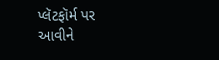પ્લૅટફૉર્મ પર આવીને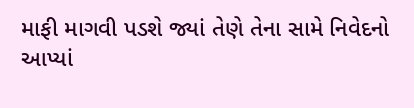માફી માગવી પડશે જ્યાં તેણે તેના સામે નિવેદનો આપ્યાં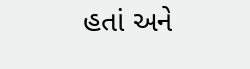હતાં અને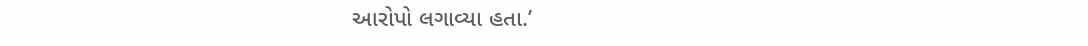આરોપો લગાવ્યા હતા.’